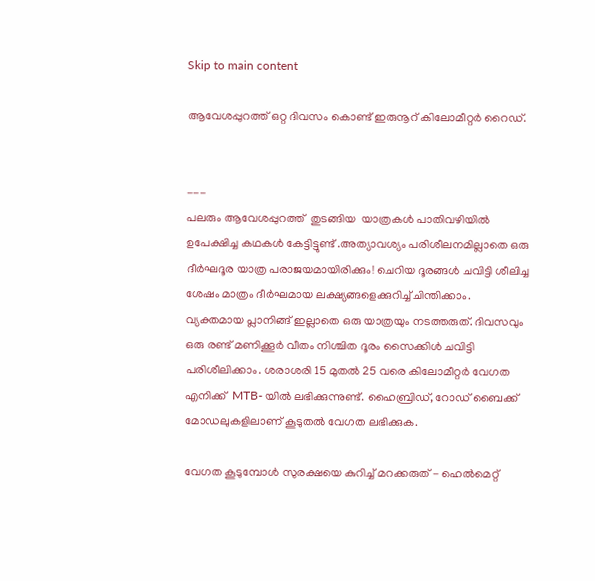Skip to main content

ആവേശപ്പുറത്ത് ഒറ്റ ദിവസം കൊണ്ട് ഇരുനൂറ് കിലോമീറ്റർ റൈഡ്.


---
പലരും ആവേശപ്പുറത്ത്  തുടങ്ങിയ  യാത്രകൾ പാതിവഴിയിൽ ഉപേക്ഷിച്ച കഥകൾ കേട്ടിട്ടുണ്ട് .അത്യാവശ്യം പരിശീലനമില്ലാതെ ഒരു ദീർഘദൂര യാത്ര പരാജയമായിരിക്കും! ചെറിയ ദൂരങ്ങൾ ചവിട്ടി ശീലിച്ച ശേഷം മാത്രം ദീർഘമായ ലക്ഷ്യങ്ങളെക്കുറിച്ച് ചിന്തിക്കാം.
വ്യക്തമായ പ്ലാനിങ്ങ് ഇല്ലാതെ ഒരു യാത്രയും നടത്തരുത്. ദിവസവും ഒരു രണ്ട്‌ മണിക്കൂർ വീതം നിശ്ചിത ദൂരം സൈക്കിൾ ചവിട്ടി പരിശീലിക്കാം. ശരാശരി 15 മുതൽ 25 വരെ കിലോമീറ്റർ വേഗത എനിക്ക്  MTB- യിൽ ലഭിക്കുന്നുണ്ട്. ഹൈബ്രിഡ്, റോഡ് ബൈക്ക് മോഡലുകളിലാണ് കൂടുതൽ വേഗത ലഭിക്കുക.

വേഗത കൂടുമ്പോൾ സുരക്ഷയെ കുറിച്ച് മറക്കരുത് - ഹെൽമെറ്റ്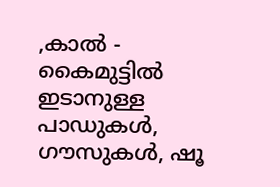,കാൽ - കൈമുട്ടിൽ ഇടാനുള്ള പാഡുകൾ, ഗൗസുകൾ, ഷൂ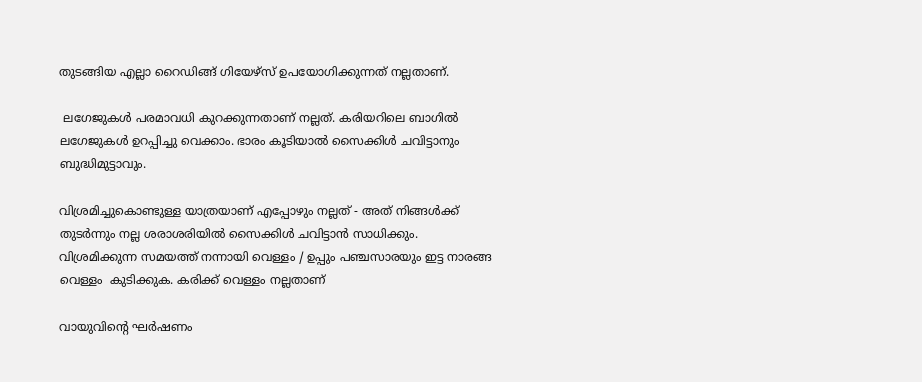തുടങ്ങിയ എല്ലാ റൈഡിങ്ങ്‌ ഗിയേഴ്സ് ഉപയോഗിക്കുന്നത് നല്ലതാണ്.

 ലഗേജുകൾ പരമാവധി കുറക്കുന്നതാണ് നല്ലത്. കരിയറിലെ ബാഗിൽ ലഗേജുകൾ ഉറപ്പിച്ചു വെക്കാം. ഭാരം കൂടിയാൽ സൈക്കിൾ ചവിട്ടാനും ബുദ്ധിമുട്ടാവും.

വിശ്രമിച്ചുകൊണ്ടുള്ള യാത്രയാണ് എപ്പോഴും നല്ലത് - അത് നിങ്ങൾക്ക് തുടർന്നും നല്ല ശരാശരിയിൽ സൈക്കിൾ ചവിട്ടാൻ സാധിക്കും. വിശ്രമിക്കുന്ന സമയത്ത് നന്നായി വെള്ളം / ഉപ്പും പഞ്ചസാരയും ഇട്ട നാരങ്ങ വെള്ളം  കുടിക്കുക. കരിക്ക് വെള്ളം നല്ലതാണ്

വായുവിൻ്റെ ഘർഷണം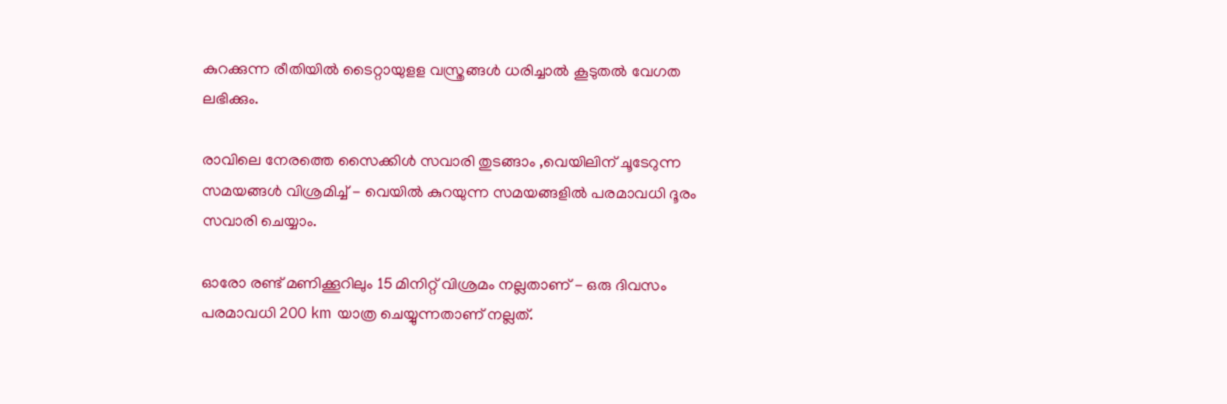കുറക്കുന്ന രീതിയിൽ ടൈറ്റായുളള വസ്ത്രങ്ങൾ ധരിച്ചാൽ കൂടുതൽ വേഗത ലഭിക്കും.

രാവിലെ നേരത്തെ സൈക്കിൾ സവാരി തുടങ്ങാം ,വെയിലിന് ചൂടേറുന്ന സമയങ്ങൾ വിശ്രമിച്ച് - വെയിൽ കുറയുന്ന സമയങ്ങളിൽ പരമാവധി ദൂരം സവാരി ചെയ്യാം.

ഓരോ രണ്ട് മണിക്കൂറിലും 15 മിനിറ്റ് വിശ്രമം നല്ലതാണ് - ഒരു ദിവസം പരമാവധി 200 km യാത്ര ചെയ്യുന്നതാണ് നല്ലത്.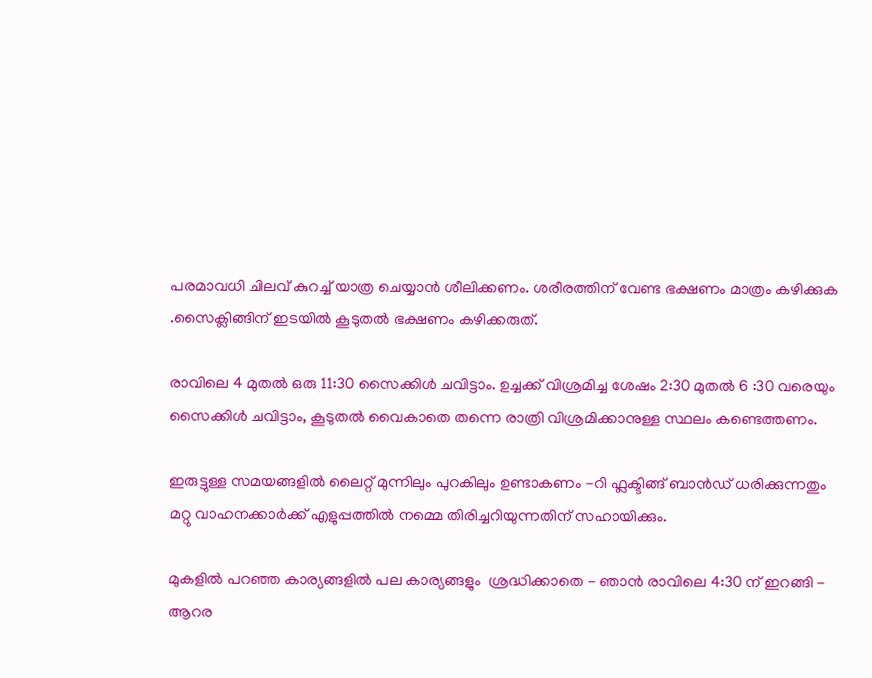പരമാവധി ചിലവ് കുറച്ച് യാത്ര ചെയ്യാൻ ശീലിക്കണം. ശരീരത്തിന് വേണ്ട ഭക്ഷണം മാത്രം കഴിക്കുക .സൈക്ലിങ്ങിന് ഇടയിൽ കൂടുതൽ ഭക്ഷണം കഴിക്കരുത്.

രാവിലെ 4 മുതൽ ഒരു 11:30 സൈക്കിൾ ചവിട്ടാം. ഉച്ചക്ക് വിശ്രമിച്ച ശേഷം 2:30 മുതൽ 6 :30 വരെയും സൈക്കിൾ ചവിട്ടാം, കൂടുതൽ വൈകാതെ തന്നെ രാത്രി വിശ്രമിക്കാനുള്ള സ്ഥലം കണ്ടെത്തണം.

ഇരുട്ടുള്ള സമയങ്ങളിൽ ലൈറ്റ് മുന്നിലും പുറകിലും ഉണ്ടാകണം -റി ഫ്ലക്ടിങ്ങ് ബാൻഡ് ധരിക്കുന്നതും മറ്റു വാഹനക്കാർക്ക് എളുപ്പത്തിൽ നമ്മെ തിരിച്ചറിയുന്നതിന് സഹായിക്കും.

മുകളിൽ പറഞ്ഞ കാര്യങ്ങളിൽ പല കാര്യങ്ങളും  ശ്രദ്ധിക്കാതെ - ഞാൻ രാവിലെ 4:30 ന് ഇറങ്ങി - ആറര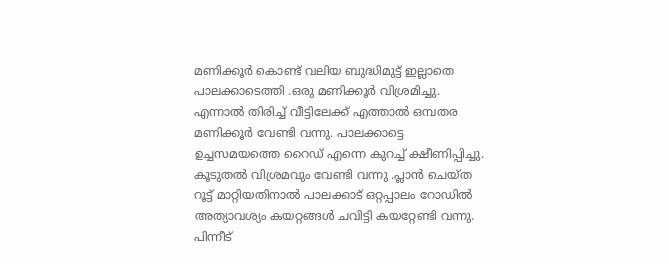മണിക്കൂർ കൊണ്ട് വലിയ ബുദ്ധിമുട്ട് ഇല്ലാതെ  പാലക്കാടെത്തി .ഒരു മണിക്കൂർ വിശ്രമിച്ചു. എന്നാൽ തിരിച്ച് വീട്ടിലേക്ക് എത്താൽ ഒമ്പതര മണിക്കൂർ വേണ്ടി വന്നു. പാലക്കാട്ടെ ഉച്ചസമയത്തെ റൈഡ് എന്നെ കുറച്ച് ക്ഷീണിപ്പിച്ചു. കൂടുതൽ വിശ്രമവും വേണ്ടി വന്നു .പ്ലാൻ ചെയ്ത റൂട്ട്‌ മാറ്റിയതിനാൽ പാലക്കാട് ഒറ്റപ്പാലം റോഡിൽ അത്യാവശ്യം കയറ്റങ്ങൾ ചവിട്ടി കയറ്റേണ്ടി വന്നു. പിന്നീട്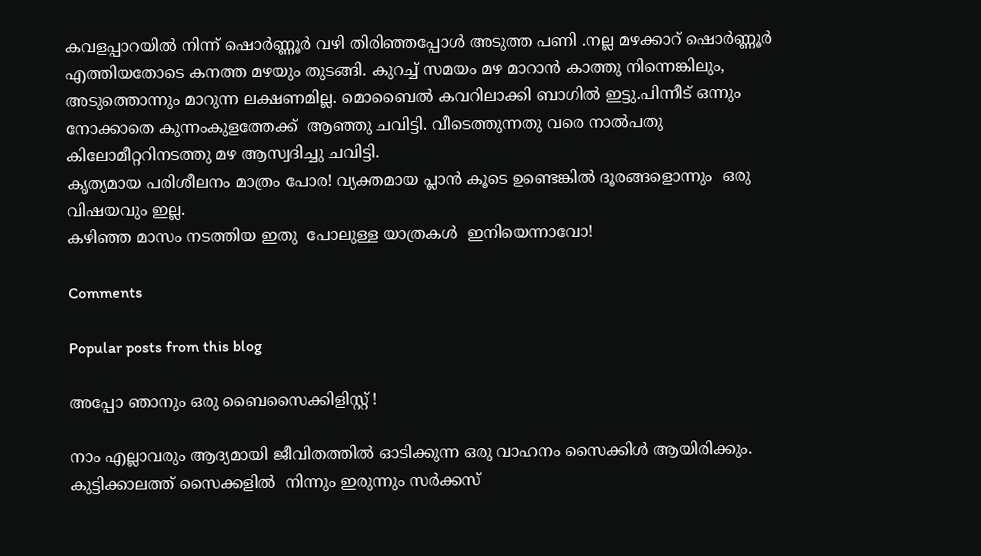കവളപ്പാറയിൽ നിന്ന് ഷൊർണ്ണൂർ വഴി തിരിഞ്ഞപ്പോൾ അടുത്ത പണി .നല്ല മഴക്കാറ് ഷൊർണ്ണൂർ എത്തിയതോടെ കനത്ത മഴയും തുടങ്ങി. കുറച്ച് സമയം മഴ മാറാൻ കാത്തു നിന്നെങ്കിലും, അടുത്തൊന്നും മാറുന്ന ലക്ഷണമില്ല. മൊബൈൽ കവറിലാക്കി ബാഗിൽ ഇട്ടു.പിന്നീട് ഒന്നും നോക്കാതെ കുന്നംകുളത്തേക്ക്  ആഞ്ഞു ചവിട്ടി. വീടെത്തുന്നതു വരെ നാൽപതു കിലോമീറ്ററിനടത്തു മഴ ആസ്വദിച്ചു ചവിട്ടി.
കൃത്യമായ പരിശീലനം മാത്രം പോര! വ്യക്തമായ പ്ലാൻ കൂടെ ഉണ്ടെങ്കിൽ ദൂരങ്ങളൊന്നും  ഒരു വിഷയവും ഇല്ല.
കഴിഞ്ഞ മാസം നടത്തിയ ഇതു  പോലുള്ള യാത്രകൾ  ഇനിയെന്നാവോ!

Comments

Popular posts from this blog

അപ്പോ ഞാനും ഒരു ബൈസൈക്കിളിസ്റ്റ് !

നാം എല്ലാവരും ആദ്യമായി ജീവിതത്തിൽ ഓടിക്കുന്ന ഒരു വാഹനം സൈക്കിൾ ആയിരിക്കും. കുട്ടിക്കാലത്ത് സൈക്കളിൽ  നിന്നും ഇരുന്നും സർക്കസ്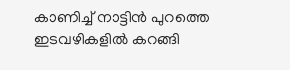കാണിച്ച് നാട്ടിൻ പുറത്തെ ഇടവഴികളിൽ കറങ്ങി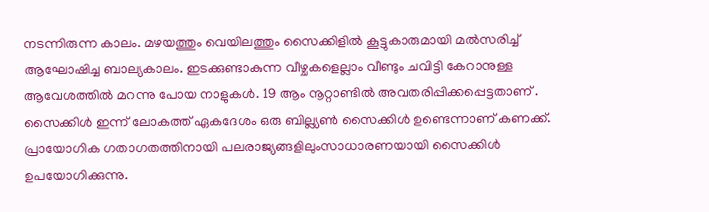നടന്നിരുന്ന കാലം. മഴയത്തും വെയിലത്തും സൈക്കിളിൽ കൂട്ടുകാരുമായി മൽസരിച്ച് ആഘോഷിച്ച ബാല്യകാലം. ഇടക്കുണ്ടാകുന്ന വീഴ്ചകളെല്ലാം വീണ്ടും ചവിട്ടി കേറാനുള്ള ആവേശത്തിൽ മറന്നു പോയ നാളുകൾ. 19 ആം നൂറ്റാണ്ടിൽ അവതരിപ്പിക്കപ്പെട്ടതാണ് . സൈക്കിൾ ഇന്ന് ലോകത്ത് ഏകദേശം ഒരു ബില്ല്യൺ സൈക്കിൾ ഉണ്ടെന്നാണ് കണക്ക്.  പ്രായോഗിക ഗതാഗതത്തിനായി പലരാജ്യങ്ങളിലുംസാധാരണയായി സൈക്കിൾ ഉപയോഗിക്കുന്നു.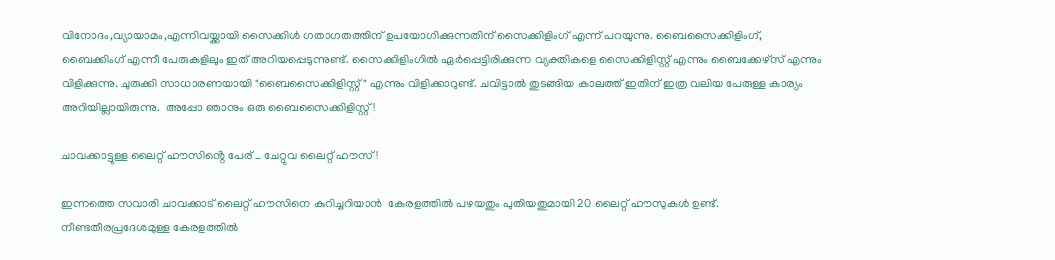വിനോദം,വ്യായാമം,എന്നിവയ്ക്കായി സൈക്കിൾ ഗതാഗതത്തിന് ഉപയോഗിക്കുന്നതിന് സൈക്കിളിംഗ് എന്ന് പറയുന്നു. ബൈസൈക്കിളിംഗ്, ബൈക്കിംഗ് എന്നീ പേരുകളിലും ഇത് അറിയപ്പെടുന്നുണ്ട്. സൈക്കിളിംഗിൽ ഏർപ്പെട്ടിരിക്കുന്ന വ്യക്തികളെ സൈക്കിളിസ്റ്റ് എന്നും ബൈക്കേഴ്‌സ് എന്നും വിളിക്കുന്നു. ചുരുക്കി സാധാരണയായി "ബൈസൈക്കിളിസ്റ്റ് " എന്നും വിളിക്കാറുണ്ട്. ചവിട്ടാൽ തുടങ്ങിയ കാലത്ത് ഇതിന് ഇത്ര വലിയ പേരുള്ള കാര്യം അറിയില്ലായിരുന്നു.  അപ്പോ ഞാനും ഒരു ബൈസൈക്കിളിസ്റ്റ് !

ചാവക്കാട്ടുള്ള ലൈറ്റ് ഹൗസിൻ്റെ പേര് _ ചേറ്റുവ ലൈറ്റ് ഹൗസ് !

ഇന്നത്തെ സവാരി ചാവക്കാട് ലൈറ്റ് ഹൗസിനെ കുറിച്ചറിയാൻ  കേരളത്തിൽ പഴയതും പുതിയതുമായി 20 ലൈറ്റ് ഹൗസുകൾ ഉണ്ട്. നീണ്ടതീരപ്രദേശമുള്ള കേരളത്തിൽ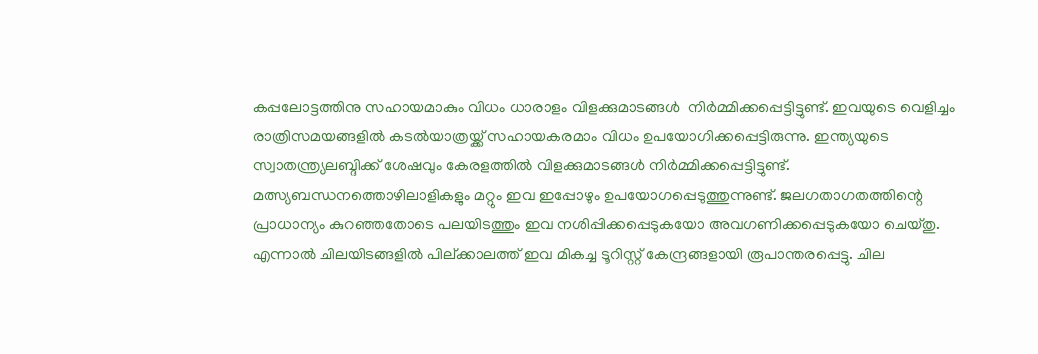കപ്പലോട്ടത്തിനു സഹായമാകും വിധം ധാരാളം വിളക്കുമാടങ്ങൾ  നിർമ്മിക്കപ്പെട്ടിട്ടുണ്ട്. ഇവയുടെ വെളിച്ചം രാത്രിസമയങ്ങളിൽ കടൽയാത്രയ്ക്ക് സഹായകരമാം വിധം ഉപയോഗിക്കപ്പെട്ടിരുന്നു. ഇന്ത്യയുടെ സ്വാതന്ത്ര്യലബ്ദിക്ക് ശേഷവും കേരളത്തിൽ വിളക്കുമാടങ്ങൾ നിർമ്മിക്കപ്പെട്ടിട്ടുണ്ട്. മത്സ്യബന്ധനത്തൊഴിലാളികളും മറ്റും ഇവ ഇപ്പോഴും ഉപയോഗപ്പെടുത്തുന്നുണ്ട്. ജലഗതാഗതത്തിന്റെ പ്രാധാന്യം കുറഞ്ഞതോടെ പലയിടത്തും ഇവ നശിപ്പിക്കപ്പെടുകയോ അവഗണിക്കപ്പെടുകയോ ചെയ്തു. എന്നാൽ ചിലയിടങ്ങളിൽ പില്ക്കാലത്ത് ഇവ മികച്ച ടൂറിസ്റ്റ് കേന്ദ്രങ്ങളായി രൂപാന്തരപ്പെട്ടു. ചില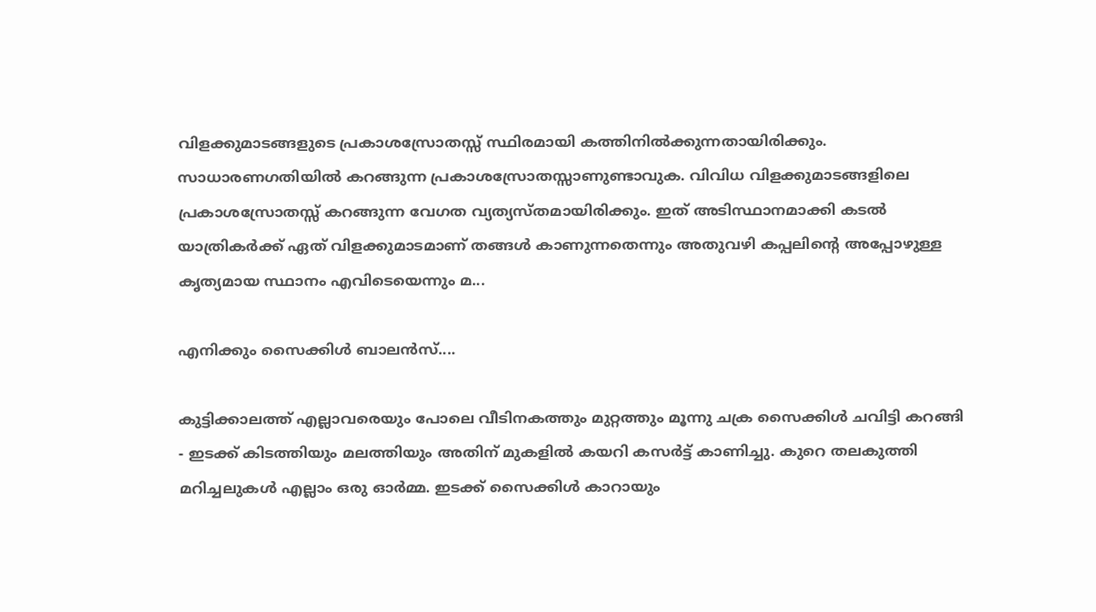വിളക്കുമാടങ്ങളുടെ പ്രകാശസ്രോതസ്സ് സ്ഥിരമായി കത്തിനിൽക്കുന്നതായിരിക്കും. സാധാരണഗതിയിൽ കറങ്ങുന്ന പ്രകാശസ്രോതസ്സാണുണ്ടാവുക. വിവിധ വിളക്കുമാടങ്ങളിലെ പ്രകാശസ്രോതസ്സ് കറങ്ങുന്ന വേഗത വ്യത്യസ്തമായിരിക്കും. ഇത് അടിസ്ഥാനമാക്കി കടൽ യാത്രികർക്ക് ഏത് വിളക്കുമാടമാണ് തങ്ങൾ കാണുന്നതെന്നും അതുവഴി കപ്പലിന്റെ അപ്പോഴുള്ള കൃത്യമായ സ്ഥാനം എവിടെയെന്നും മ...

എനിക്കും സൈക്കിൾ ബാലൻസ്....

കുട്ടിക്കാലത്ത് എല്ലാവരെയും പോലെ വീടിനകത്തും മുറ്റത്തും മൂന്നു ചക്ര സൈക്കിൾ ചവിട്ടി കറങ്ങി - ഇടക്ക് കിടത്തിയും മലത്തിയും അതിന് മുകളിൽ കയറി കസർട്ട് കാണിച്ചു. കുറെ തലകുത്തി മറിച്ചലുകൾ എല്ലാം ഒരു ഓർമ്മ. ഇടക്ക് സൈക്കിൾ കാറായും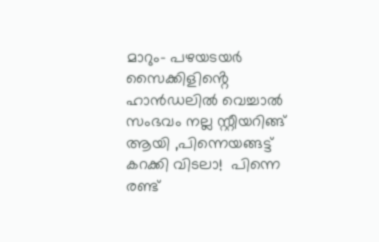മാറും- പഴയsയർ സൈക്കിളിൻ്റെ ഹാൻഡലിൽ വെച്ചാൽ സംഭവം നല്ല സ്റ്റീയറിങ്ങ് ആയി ,പിന്നെയങ്ങട്ട് കറക്കി വിടലാ!  പിന്നെ രണ്ട്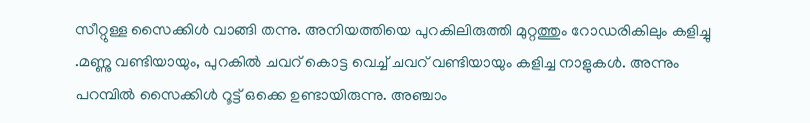സീറ്റുള്ള സൈക്കിൾ വാങ്ങി തന്നു. അനിയത്തിയെ പുറകിലിരുത്തി മുറ്റത്തും റോഡരികിലും കളിച്ചു .മണ്ണു വണ്ടിയായും, പുറകിൽ ചവറ് കൊട്ട വെച്ച് ചവറ് വണ്ടിയായും കളിച്ച നാളുകൾ. അന്നും പറമ്പിൽ സൈക്കിൾ റൂട്ട് ഒക്കെ ഉണ്ടായിരുന്നു. അഞ്ചാം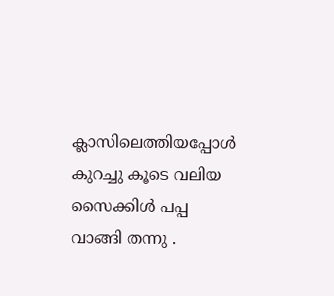ക്ലാസിലെത്തിയപ്പോൾ കുറച്ചു കൂടെ വലിയ സൈക്കിൾ പപ്പ  വാങ്ങി തന്നു .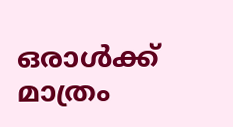ഒരാൾക്ക് മാത്രം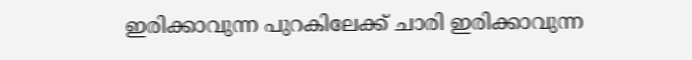ഇരിക്കാവുന്ന പുറകിലേക്ക് ചാരി ഇരിക്കാവുന്ന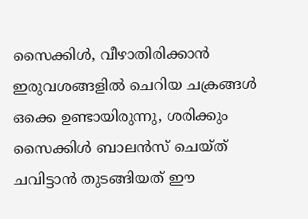സൈക്കിൾ, വീഴാതിരിക്കാൻ ഇരുവശങ്ങളിൽ ചെറിയ ചക്രങ്ങൾ ഒക്കെ ഉണ്ടായിരുന്നു, ശരിക്കും സൈക്കിൾ ബാലൻസ് ചെയ്ത് ചവിട്ടാൻ തുടങ്ങിയത് ഈ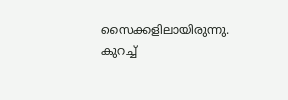സൈക്കളിലായിരുന്നു. കുറച്ച്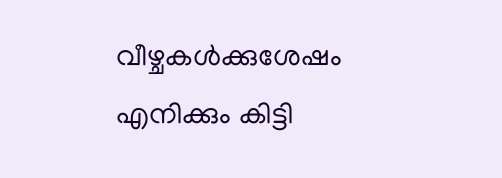വീഴ്ചകൾക്കുശേഷം എനിക്കും കിട്ടി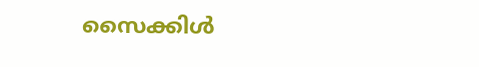സൈക്കിൾ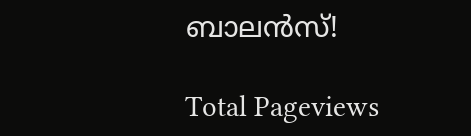ബാലൻസ്!

Total Pageviews